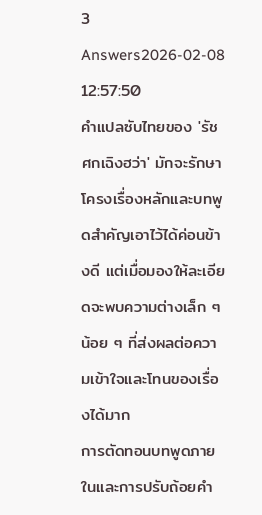3 Answers2026-02-08 12:57:50
คำแปลซับไทยของ 'รัชศกเฉิงฮว่า' มักจะรักษาโครงเรื่องหลักและบทพูดสำคัญเอาไว้ได้ค่อนข้างดี แต่เมื่อมองให้ละเอียดจะพบความต่างเล็ก ๆ น้อย ๆ ที่ส่งผลต่อความเข้าใจและโทนของเรื่องได้มาก
การตัดทอนบทพูดภายในและการปรับถ้อยคำ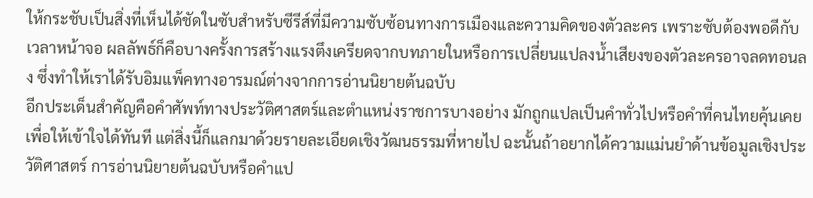ให้กระชับเป็นสิ่งที่เห็นได้ชัดในซับสำหรับซีรีส์ที่มีความซับซ้อนทางการเมืองและความคิดของตัวละคร เพราะซับต้องพอดีกับเวลาหน้าจอ ผลลัพธ์ก็คือบางครั้งการสร้างแรงตึงเครียดจากบทภายในหรือการเปลี่ยนแปลงน้ำเสียงของตัวละครอาจลดทอนลง ซึ่งทำให้เราได้รับอิมแพ็คทางอารมณ์ต่างจากการอ่านนิยายต้นฉบับ
อีกประเด็นสำคัญคือคำศัพท์ทางประวัติศาสตร์และตำแหน่งราชการบางอย่าง มักถูกแปลเป็นคำทั่วไปหรือคำที่คนไทยคุ้นเคย เพื่อให้เข้าใจได้ทันที แต่สิ่งนี้ก็แลกมาด้วยรายละเอียดเชิงวัฒนธรรมที่หายไป ฉะนั้นถ้าอยากได้ความแม่นยำด้านข้อมูลเชิงประวัติศาสตร์ การอ่านนิยายต้นฉบับหรือคำแป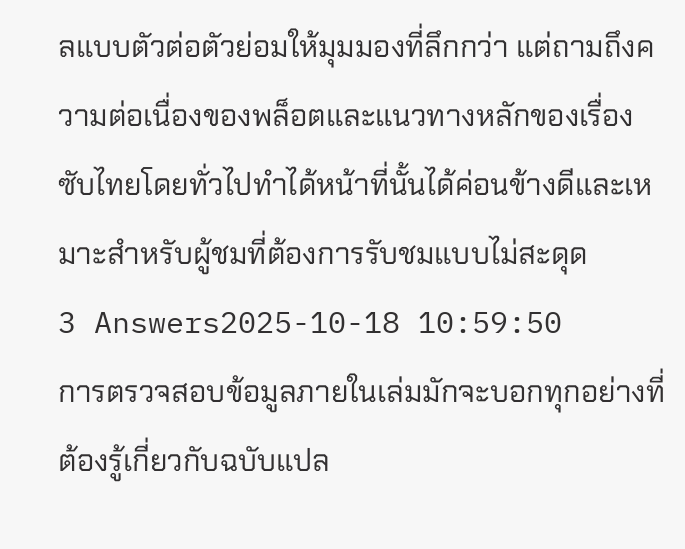ลแบบตัวต่อตัวย่อมให้มุมมองที่ลึกกว่า แต่ถามถึงความต่อเนื่องของพล็อตและแนวทางหลักของเรื่อง ซับไทยโดยทั่วไปทำได้หน้าที่นั้นได้ค่อนข้างดีและเหมาะสำหรับผู้ชมที่ต้องการรับชมแบบไม่สะดุด
3 Answers2025-10-18 10:59:50
การตรวจสอบข้อมูลภายในเล่มมักจะบอกทุกอย่างที่ต้องรู้เกี่ยวกับฉบับแปล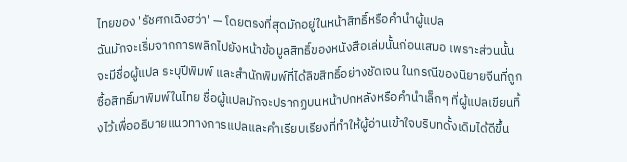ไทยของ 'รัชศกเฉิงฮว่า' — โดยตรงที่สุดมักอยู่ในหน้าสิทธิ์หรือคำนำผู้แปล
ฉันมักจะเริ่มจากการพลิกไปยังหน้าข้อมูลสิทธิ์ของหนังสือเล่มนั้นก่อนเสมอ เพราะส่วนนั้นจะมีชื่อผู้แปล ระบุปีพิมพ์ และสำนักพิมพ์ที่ได้ลิขสิทธิ์อย่างชัดเจน ในกรณีของนิยายจีนที่ถูกซื้อสิทธิ์มาพิมพ์ในไทย ชื่อผู้แปลมักจะปรากฏบนหน้าปกหลังหรือคำนำเล็กๆ ที่ผู้แปลเขียนทิ้งไว้เพื่ออธิบายแนวทางการแปลและคำเรียบเรียงที่ทำให้ผู้อ่านเข้าใจบริบทดั้งเดิมได้ดีขึ้น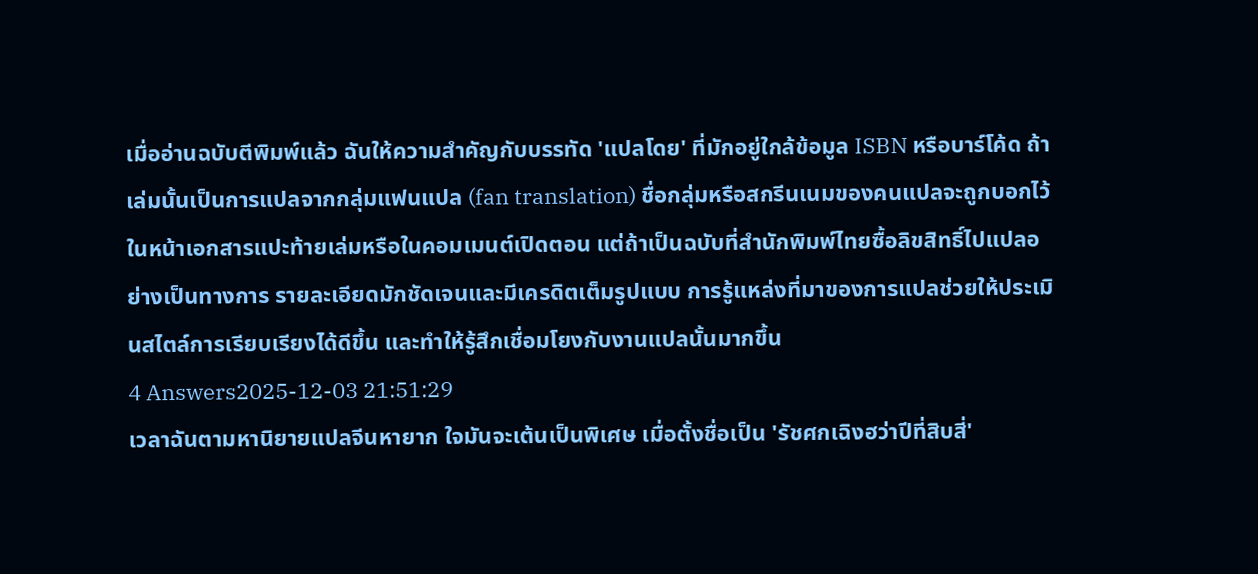เมื่ออ่านฉบับตีพิมพ์แล้ว ฉันให้ความสำคัญกับบรรทัด 'แปลโดย' ที่มักอยู่ใกล้ข้อมูล ISBN หรือบาร์โค้ด ถ้าเล่มนั้นเป็นการแปลจากกลุ่มแฟนแปล (fan translation) ชื่อกลุ่มหรือสกรีนเนมของคนแปลจะถูกบอกไว้ในหน้าเอกสารแปะท้ายเล่มหรือในคอมเมนต์เปิดตอน แต่ถ้าเป็นฉบับที่สำนักพิมพ์ไทยซื้อลิขสิทธิ์ไปแปลอย่างเป็นทางการ รายละเอียดมักชัดเจนและมีเครดิตเต็มรูปแบบ การรู้แหล่งที่มาของการแปลช่วยให้ประเมินสไตล์การเรียบเรียงได้ดีขึ้น และทำให้รู้สึกเชื่อมโยงกับงานแปลนั้นมากขึ้น
4 Answers2025-12-03 21:51:29
เวลาฉันตามหานิยายแปลจีนหายาก ใจมันจะเต้นเป็นพิเศษ เมื่อตั้งชื่อเป็น 'รัชศกเฉิงฮว่าปีที่สิบสี่'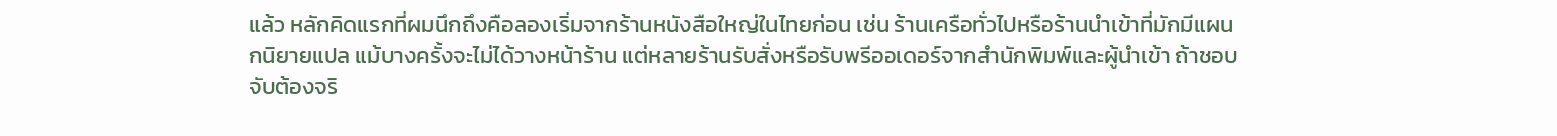แล้ว หลักคิดแรกที่ผมนึกถึงคือลองเริ่มจากร้านหนังสือใหญ่ในไทยก่อน เช่น ร้านเครือทั่วไปหรือร้านนำเข้าที่มักมีแผนกนิยายแปล แม้บางครั้งจะไม่ได้วางหน้าร้าน แต่หลายร้านรับสั่งหรือรับพรีออเดอร์จากสำนักพิมพ์และผู้นำเข้า ถ้าชอบจับต้องจริ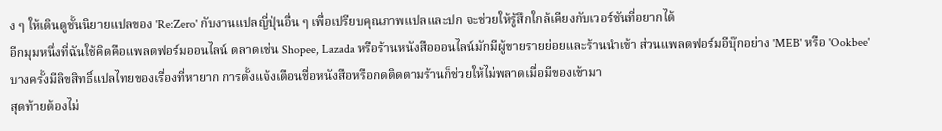ง ๆ ให้เดินดูชั้นนิยายแปลของ 'Re:Zero' กับงานแปลญี่ปุ่นอื่น ๆ เพื่อเปรียบคุณภาพแปลและปก จะช่วยให้รู้สึกใกล้เคียงกับเวอร์ชันที่อยากได้
อีกมุมหนึ่งที่ฉันใช้คิดคือแพลตฟอร์มออนไลน์ ตลาดเช่น Shopee, Lazada หรือร้านหนังสือออนไลน์มักมีผู้ขายรายย่อยและร้านนำเข้า ส่วนแพลตฟอร์มอีบุ๊กอย่าง 'MEB' หรือ 'Ookbee' บางครั้งมีลิขสิทธิ์แปลไทยของเรื่องที่หายาก การตั้งแจ้งเตือนชื่อหนังสือหรือกดติดตามร้านก็ช่วยให้ไม่พลาดเมื่อมีของเข้ามา
สุดท้ายต้องไม่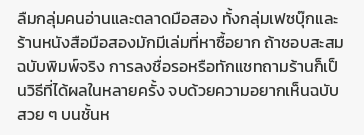ลืมกลุ่มคนอ่านและตลาดมือสอง ทั้งกลุ่มเฟซบุ๊กและร้านหนังสือมือสองมักมีเล่มที่หาซื้อยาก ถ้าชอบสะสมฉบับพิมพ์จริง การลงชื่อรอหรือทักแชทถามร้านก็เป็นวิธีที่ได้ผลในหลายครั้ง จบด้วยความอยากเห็นฉบับสวย ๆ บนชั้นห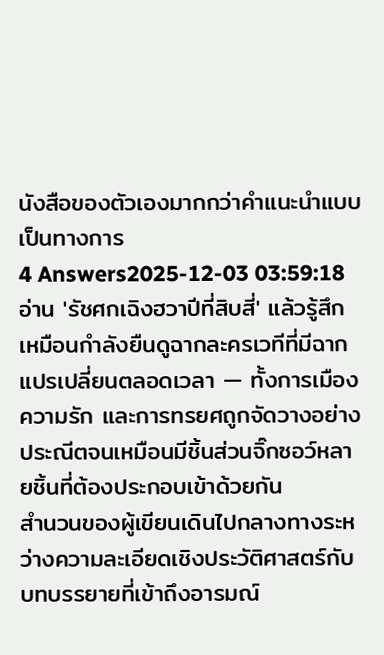นังสือของตัวเองมากกว่าคำแนะนำแบบเป็นทางการ
4 Answers2025-12-03 03:59:18
อ่าน 'รัชศกเฉิงฮวาปีที่สิบสี่' แล้วรู้สึกเหมือนกำลังยืนดูฉากละครเวทีที่มีฉากแปรเปลี่ยนตลอดเวลา — ทั้งการเมือง ความรัก และการทรยศถูกจัดวางอย่างประณีตจนเหมือนมีชิ้นส่วนจิ๊กซอว์หลายชิ้นที่ต้องประกอบเข้าด้วยกัน
สำนวนของผู้เขียนเดินไปกลางทางระหว่างความละเอียดเชิงประวัติศาสตร์กับบทบรรยายที่เข้าถึงอารมณ์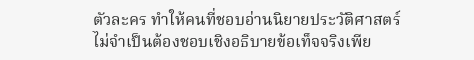ตัวละคร ทำให้คนที่ชอบอ่านนิยายประวัติศาสตร์ไม่จำเป็นต้องชอบเชิงอธิบายข้อเท็จจริงเพีย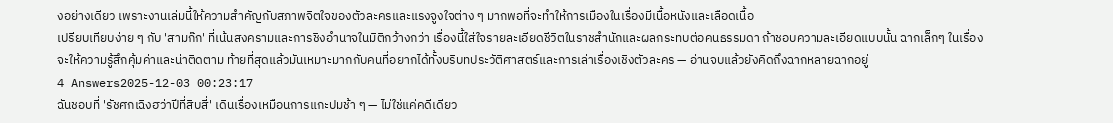งอย่างเดียว เพราะงานเล่มนี้ให้ความสำคัญกับสภาพจิตใจของตัวละครและแรงจูงใจต่าง ๆ มากพอที่จะทำให้การเมืองในเรื่องมีเนื้อหนังและเลือดเนื้อ
เปรียบเทียบง่าย ๆ กับ 'สามก๊ก' ที่เน้นสงครามและการชิงอำนาจในมิติกว้างกว่า เรื่องนี้ใส่ใจรายละเอียดชีวิตในราชสำนักและผลกระทบต่อคนธรรมดา ถ้าชอบความละเอียดแบบนั้น ฉากเล็กๆ ในเรื่องจะให้ความรู้สึกคุ้มค่าและน่าติดตาม ท้ายที่สุดแล้วมันเหมาะมากกับคนที่อยากได้ทั้งบริบทประวัติศาสตร์และการเล่าเรื่องเชิงตัวละคร — อ่านจบแล้วยังคิดถึงฉากหลายฉากอยู่
4 Answers2025-12-03 00:23:17
ฉันชอบที่ 'รัชศกเฉิงฮว่าปีที่สิบสี่' เดินเรื่องเหมือนการแกะปมช้า ๆ — ไม่ใช่แค่คดีเดียว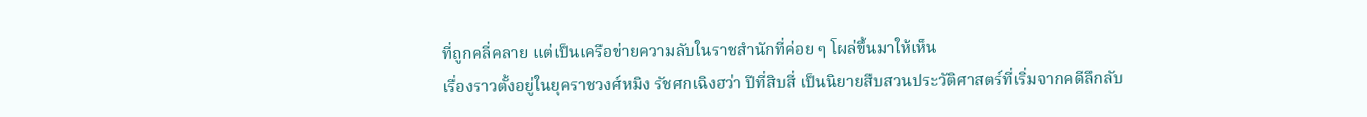ที่ถูกคลี่คลาย แต่เป็นเครือข่ายความลับในราชสำนักที่ค่อย ๆ โผล่ขึ้นมาให้เห็น
เรื่องราวตั้งอยู่ในยุคราชวงศ์หมิง รัชศกเฉิงฮว่า ปีที่สิบสี่ เป็นนิยายสืบสวนประวัติศาสตร์ที่เริ่มจากคดีลึกลับ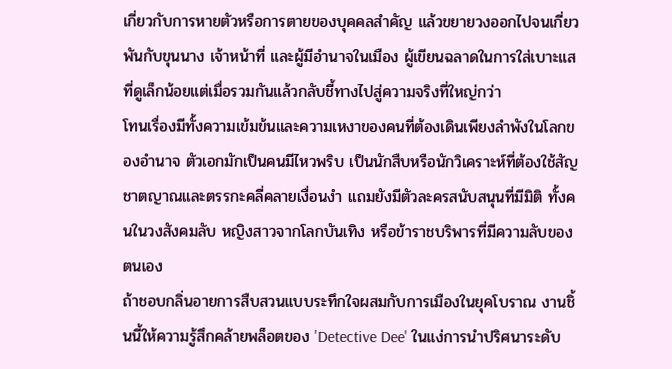เกี่ยวกับการหายตัวหรือการตายของบุคคลสำคัญ แล้วขยายวงออกไปจนเกี่ยวพันกับขุนนาง เจ้าหน้าที่ และผู้มีอำนาจในเมือง ผู้เขียนฉลาดในการใส่เบาะแสที่ดูเล็กน้อยแต่เมื่อรวมกันแล้วกลับชี้ทางไปสู่ความจริงที่ใหญ่กว่า
โทนเรื่องมีทั้งความเข้มข้นและความเหงาของคนที่ต้องเดินเพียงลำพังในโลกของอำนาจ ตัวเอกมักเป็นคนมีไหวพริบ เป็นนักสืบหรือนักวิเคราะห์ที่ต้องใช้สัญชาตญาณและตรรกะคลี่คลายเงื่อนงำ แถมยังมีตัวละครสนับสนุนที่มีมิติ ทั้งคนในวงสังคมลับ หญิงสาวจากโลกบันเทิง หรือข้าราชบริพารที่มีความลับของตนเอง
ถ้าชอบกลิ่นอายการสืบสวนแบบระทึกใจผสมกับการเมืองในยุคโบราณ งานชิ้นนี้ให้ความรู้สึกคล้ายพล็อตของ 'Detective Dee' ในแง่การนำปริศนาระดับ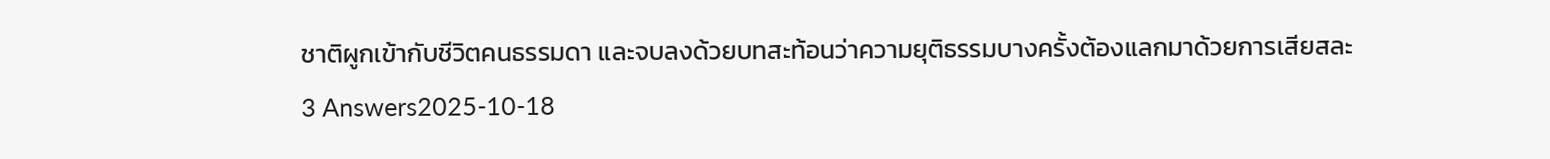ชาติผูกเข้ากับชีวิตคนธรรมดา และจบลงด้วยบทสะท้อนว่าความยุติธรรมบางครั้งต้องแลกมาด้วยการเสียสละ
3 Answers2025-10-18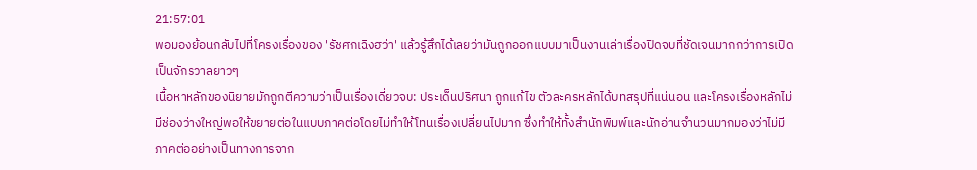21:57:01
พอมองย้อนกลับไปที่โครงเรื่องของ 'รัชศกเฉิงฮว่า' แล้วรู้สึกได้เลยว่ามันถูกออกแบบมาเป็นงานเล่าเรื่องปิดจบที่ชัดเจนมากกว่าการเปิดเป็นจักรวาลยาวๆ
เนื้อหาหลักของนิยายมักถูกตีความว่าเป็นเรื่องเดี่ยวจบ: ประเด็นปริศนา ถูกแก้ไข ตัวละครหลักได้บทสรุปที่แน่นอน และโครงเรื่องหลักไม่มีช่องว่างใหญ่พอให้ขยายต่อในแบบภาคต่อโดยไม่ทำให้โทนเรื่องเปลี่ยนไปมาก ซึ่งทำให้ทั้งสำนักพิมพ์และนักอ่านจำนวนมากมองว่าไม่มีภาคต่ออย่างเป็นทางการจาก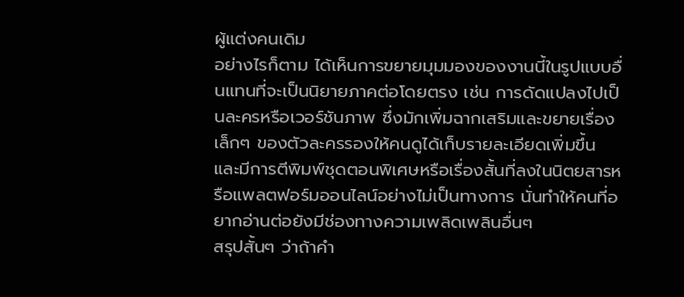ผู้แต่งคนเดิม
อย่างไรก็ตาม ได้เห็นการขยายมุมมองของงานนี้ในรูปแบบอื่นแทนที่จะเป็นนิยายภาคต่อโดยตรง เช่น การดัดแปลงไปเป็นละครหรือเวอร์ชันภาพ ซึ่งมักเพิ่มฉากเสริมและขยายเรื่องเล็กๆ ของตัวละครรองให้คนดูได้เก็บรายละเอียดเพิ่มขึ้น และมีการตีพิมพ์ชุดตอนพิเศษหรือเรื่องสั้นที่ลงในนิตยสารหรือแพลตฟอร์มออนไลน์อย่างไม่เป็นทางการ นั่นทำให้คนที่อยากอ่านต่อยังมีช่องทางความเพลิดเพลินอื่นๆ
สรุปสั้นๆ ว่าถ้าคำ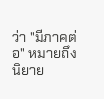ว่า "มีภาคต่อ" หมายถึงนิยาย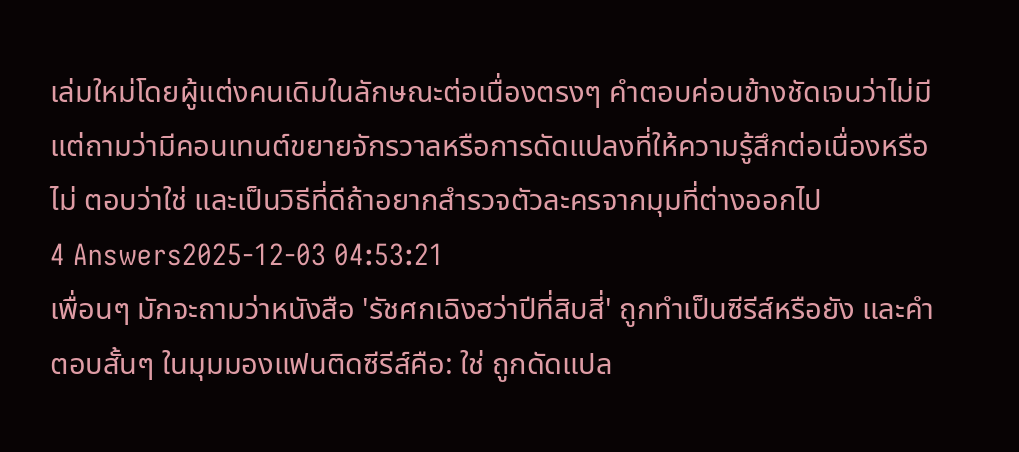เล่มใหม่โดยผู้แต่งคนเดิมในลักษณะต่อเนื่องตรงๆ คำตอบค่อนข้างชัดเจนว่าไม่มี แต่ถามว่ามีคอนเทนต์ขยายจักรวาลหรือการดัดแปลงที่ให้ความรู้สึกต่อเนื่องหรือไม่ ตอบว่าใช่ และเป็นวิธีที่ดีถ้าอยากสำรวจตัวละครจากมุมที่ต่างออกไป
4 Answers2025-12-03 04:53:21
เพื่อนๆ มักจะถามว่าหนังสือ 'รัชศกเฉิงฮว่าปีที่สิบสี่' ถูกทำเป็นซีรีส์หรือยัง และคำตอบสั้นๆ ในมุมมองแฟนติดซีรีส์คือ: ใช่ ถูกดัดแปล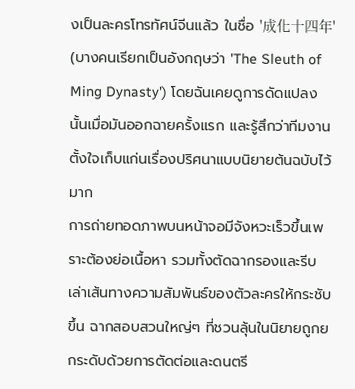งเป็นละครโทรทัศน์จีนแล้ว ในชื่อ '成化十四年' (บางคนเรียกเป็นอังกฤษว่า 'The Sleuth of Ming Dynasty') โดยฉันเคยดูการดัดแปลงนั้นเมื่อมันออกฉายครั้งแรก และรู้สึกว่าทีมงานตั้งใจเก็บแก่นเรื่องปริศนาแบบนิยายต้นฉบับไว้มาก
การถ่ายทอดภาพบนหน้าจอมีจังหวะเร็วขึ้นเพราะต้องย่อเนื้อหา รวมทั้งตัดฉากรองและรีบเล่าเส้นทางความสัมพันธ์ของตัวละครให้กระชับขึ้น ฉากสอบสวนใหญ่ๆ ที่ชวนลุ้นในนิยายถูกยกระดับด้วยการตัดต่อและดนตรี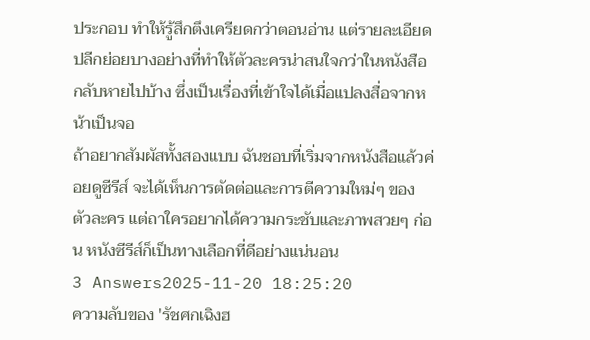ประกอบ ทำให้รู้สึกตึงเครียดกว่าตอนอ่าน แต่รายละเอียดปลีกย่อยบางอย่างที่ทำให้ตัวละครน่าสนใจกว่าในหนังสือกลับหายไปบ้าง ซึ่งเป็นเรื่องที่เข้าใจได้เมื่อแปลงสื่อจากหน้าเป็นจอ
ถ้าอยากสัมผัสทั้งสองแบบ ฉันชอบที่เริ่มจากหนังสือแล้วค่อยดูซีรีส์ จะได้เห็นการตัดต่อและการตีความใหม่ๆ ของตัวละคร แต่ถาใครอยากได้ความกระชับและภาพสวยๆ ก่อน หนังซีรีส์ก็เป็นทางเลือกที่ดีอย่างแน่นอน
3 Answers2025-11-20 18:25:20
ความลับของ 'รัชศกเฉิงฮ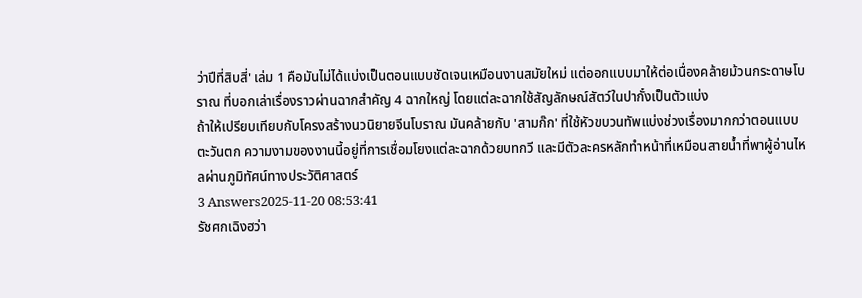ว่าปีที่สิบสี่' เล่ม 1 คือมันไม่ได้แบ่งเป็นตอนแบบชัดเจนเหมือนงานสมัยใหม่ แต่ออกแบบมาให้ต่อเนื่องคล้ายม้วนกระดาษโบราณ ที่บอกเล่าเรื่องราวผ่านฉากสำคัญ 4 ฉากใหญ่ โดยแต่ละฉากใช้สัญลักษณ์สัตว์ในปากั๋งเป็นตัวแบ่ง
ถ้าให้เปรียบเทียบกับโครงสร้างนวนิยายจีนโบราณ มันคล้ายกับ 'สามก๊ก' ที่ใช้หัวขบวนทัพแบ่งช่วงเรื่องมากกว่าตอนแบบตะวันตก ความงามของงานนี้อยู่ที่การเชื่อมโยงแต่ละฉากด้วยบทกวี และมีตัวละครหลักทำหน้าที่เหมือนสายน้ำที่พาผู้อ่านไหลผ่านภูมิทัศน์ทางประวัติศาสตร์
3 Answers2025-11-20 08:53:41
รัชศกเฉิงฮว่า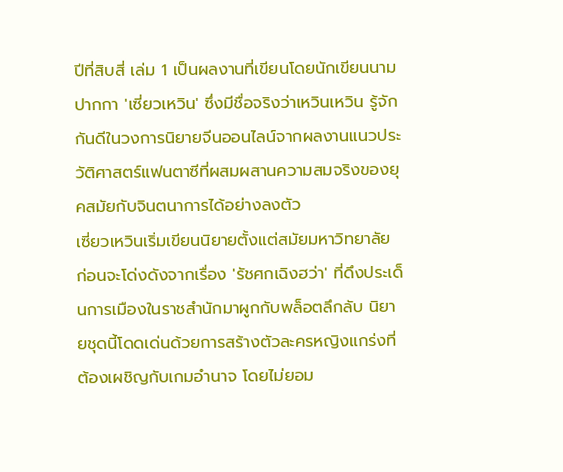ปีที่สิบสี่ เล่ม 1 เป็นผลงานที่เขียนโดยนักเขียนนามปากกา 'เซี่ยวเหวิน' ซึ่งมีชื่อจริงว่าเหวินเหวิน รู้จักกันดีในวงการนิยายจีนออนไลน์จากผลงานแนวประวัติศาสตร์แฟนตาซีที่ผสมผสานความสมจริงของยุคสมัยกับจินตนาการได้อย่างลงตัว
เซี่ยวเหวินเริ่มเขียนนิยายตั้งแต่สมัยมหาวิทยาลัย ก่อนจะโด่งดังจากเรื่อง 'รัชศกเฉิงฮว่า' ที่ดึงประเด็นการเมืองในราชสำนักมาผูกกับพล็อตลึกลับ นิยายชุดนี้โดดเด่นด้วยการสร้างตัวละครหญิงแกร่งที่ต้องเผชิญกับเกมอำนาจ โดยไม่ยอม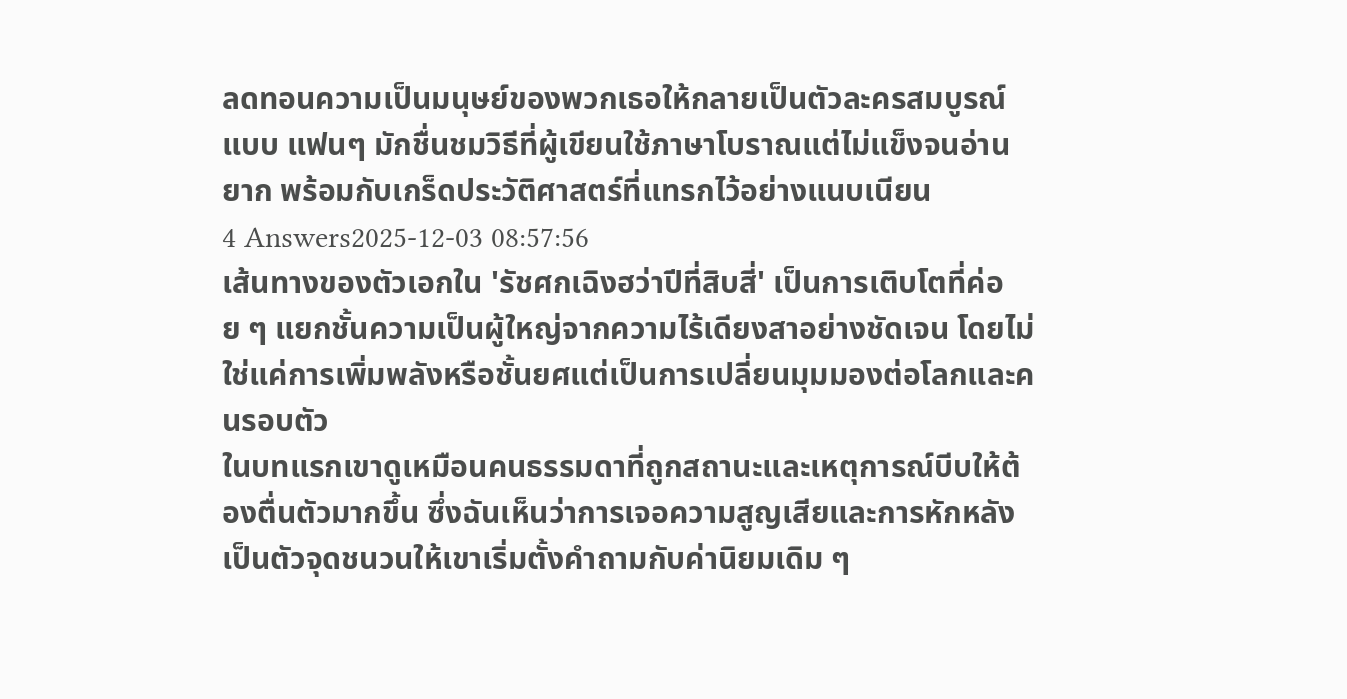ลดทอนความเป็นมนุษย์ของพวกเธอให้กลายเป็นตัวละครสมบูรณ์แบบ แฟนๆ มักชื่นชมวิธีที่ผู้เขียนใช้ภาษาโบราณแต่ไม่แข็งจนอ่านยาก พร้อมกับเกร็ดประวัติศาสตร์ที่แทรกไว้อย่างแนบเนียน
4 Answers2025-12-03 08:57:56
เส้นทางของตัวเอกใน 'รัชศกเฉิงฮว่าปีที่สิบสี่' เป็นการเติบโตที่ค่อย ๆ แยกชั้นความเป็นผู้ใหญ่จากความไร้เดียงสาอย่างชัดเจน โดยไม่ใช่แค่การเพิ่มพลังหรือชั้นยศแต่เป็นการเปลี่ยนมุมมองต่อโลกและคนรอบตัว
ในบทแรกเขาดูเหมือนคนธรรมดาที่ถูกสถานะและเหตุการณ์บีบให้ต้องตื่นตัวมากขึ้น ซึ่งฉันเห็นว่าการเจอความสูญเสียและการหักหลังเป็นตัวจุดชนวนให้เขาเริ่มตั้งคำถามกับค่านิยมเดิม ๆ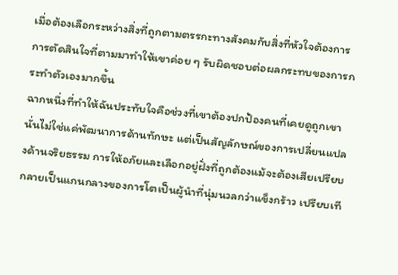เมื่อต้องเลือกระหว่างสิ่งที่ถูกตามตรรกะทางสังคมกับสิ่งที่หัวใจต้องการ การตัดสินใจที่ตามมาทำให้เขาค่อย ๆ รับผิดชอบต่อผลกระทบของการกระทำตัวเองมากขึ้น
ฉากหนึ่งที่ทำให้ฉันประทับใจคือช่วงที่เขาต้องปกป้องคนที่เคยดูถูกเขา นั่นไม่ใช่แค่พัฒนาการด้านทักษะ แต่เป็นสัญลักษณ์ของการเปลี่ยนแปลงด้านจริยธรรม การให้อภัยและเลือกอยู่ฝั่งที่ถูกต้องแม้จะต้องเสียเปรียบ กลายเป็นแกนกลางของการโตเป็นผู้นำที่นุ่มนวลกว่าแข็งกร้าว เปรียบเที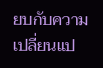ยบกับความเปลี่ยนแป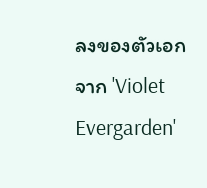ลงของตัวเอกจาก 'Violet Evergarden'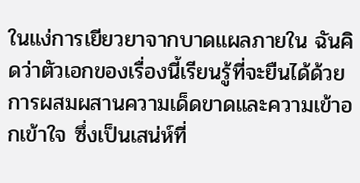ในแง่การเยียวยาจากบาดแผลภายใน ฉันคิดว่าตัวเอกของเรื่องนี้เรียนรู้ที่จะยืนได้ด้วยการผสมผสานความเด็ดขาดและความเข้าอกเข้าใจ ซึ่งเป็นเสน่ห์ที่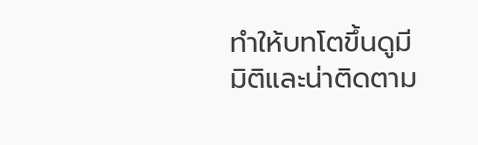ทำให้บทโตขึ้นดูมีมิติและน่าติดตาม